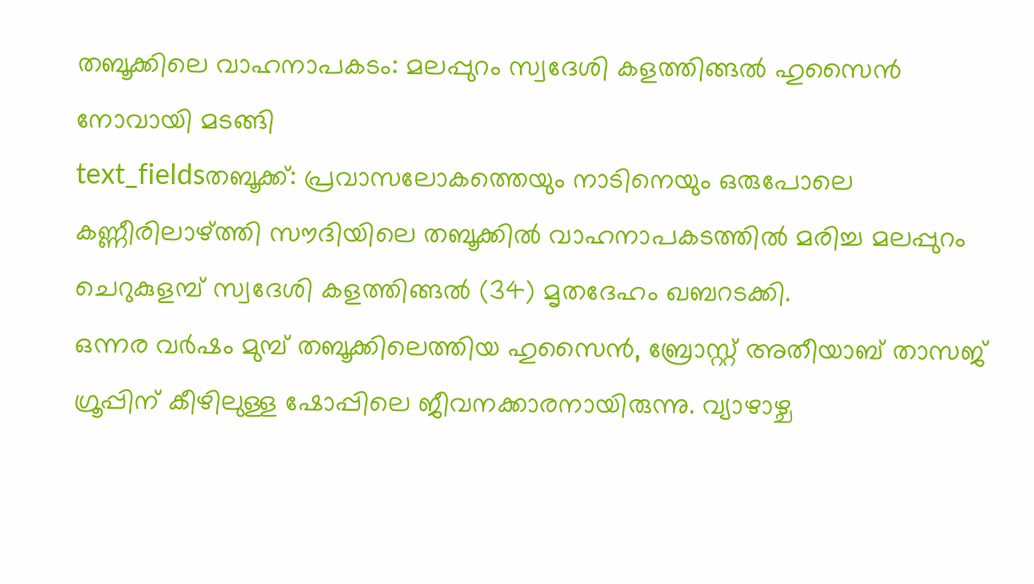തബൂക്കിലെ വാഹനാപകടം: മലപ്പുറം സ്വദേശി കളത്തിങ്ങൽ ഹുസൈൻ നോവായി മടങ്ങി
text_fieldsതബൂക്ക്: പ്രവാസലോകത്തെയും നാടിനെയും ഒരുപോലെ കണ്ണീരിലാഴ്ത്തി സൗദിയിലെ തബൂക്കിൽ വാഹനാപകടത്തിൽ മരിച്ച മലപ്പുറം ചെറുകുളമ്പ് സ്വദേശി കളത്തിങ്ങൽ (34) മൃതദേഹം ഖബറടക്കി.
ഒന്നര വർഷം മുമ്പ് തബൂക്കിലെത്തിയ ഹുസൈൻ, ബ്രോസ്റ്റ് അതീയാബ് താസജ് ഗ്രൂപ്പിന് കീഴിലുള്ള ഷോപ്പിലെ ജീവനക്കാരനായിരുന്നു. വ്യാഴാഴ്ച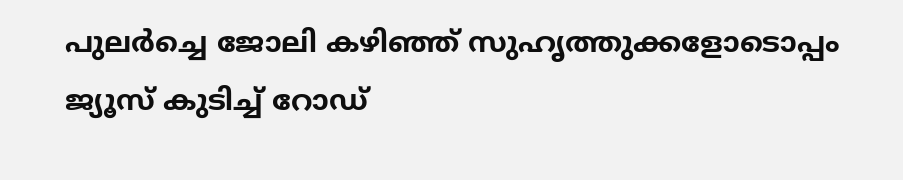പുലർച്ചെ ജോലി കഴിഞ്ഞ് സുഹൃത്തുക്കളോടൊപ്പം ജ്യൂസ് കുടിച്ച് റോഡ്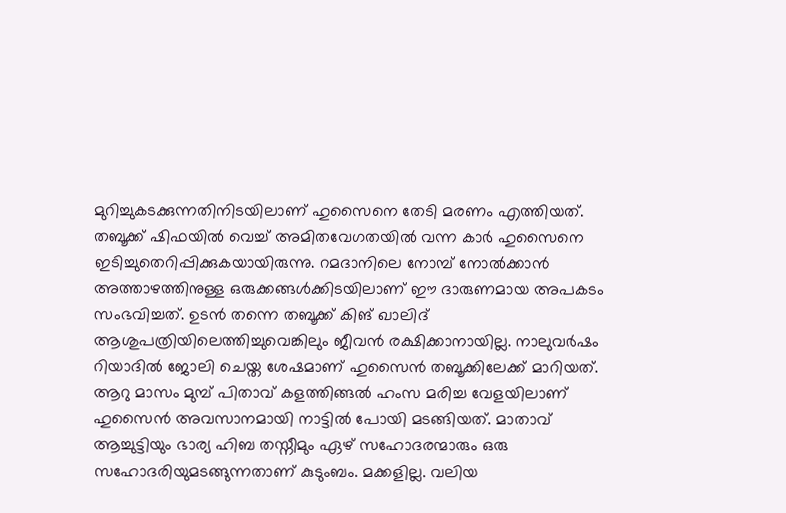മുറിച്ചുകടക്കുന്നതിനിടയിലാണ് ഹുസൈനെ തേടി മരണം എത്തിയത്.
തബൂക്ക് ഷിഫയിൽ വെച്ച് അമിതവേഗതയിൽ വന്ന കാർ ഹുസൈനെ ഇടിച്ചുതെറിപ്പിക്കുകയായിരുന്നു. റമദാനിലെ നോമ്പ് നോൽക്കാൻ അത്താഴത്തിനുള്ള ഒരുക്കങ്ങൾക്കിടയിലാണ് ഈ ദാരുണമായ അപകടം സംഭവിച്ചത്. ഉടൻ തന്നെ തബൂക്ക് കിങ് ഖാലിദ് ആശുപത്രിയിലെത്തിച്ചുവെങ്കിലും ജീവൻ രക്ഷിക്കാനായില്ല. നാലുവർഷം റിയാദിൽ ജോലി ചെയ്ത ശേഷമാണ് ഹുസൈൻ തബൂക്കിലേക്ക് മാറിയത്.
ആറു മാസം മുമ്പ് പിതാവ് കളത്തിങ്ങൽ ഹംസ മരിച്ച വേളയിലാണ് ഹുസൈൻ അവസാനമായി നാട്ടിൽ പോയി മടങ്ങിയത്. മാതാവ് ആച്ചുട്ടിയും ഭാര്യ ഹിബ തസ്നീമും ഏഴ് സഹോദരന്മാരും ഒരു സഹോദരിയുമടങ്ങുന്നതാണ് കുടുംബം. മക്കളില്ല. വലിയ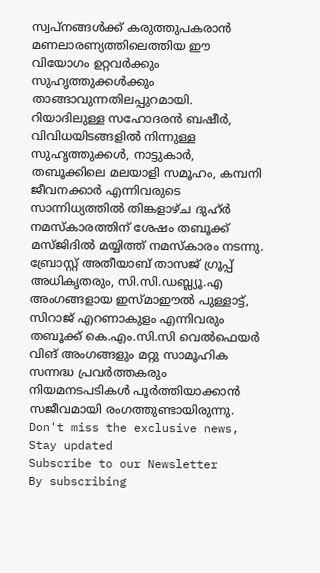സ്വപ്നങ്ങൾക്ക് കരുത്തുപകരാൻ മണലാരണ്യത്തിലെത്തിയ ഈ വിയോഗം ഉറ്റവർക്കും സുഹൃത്തുക്കൾക്കും താങ്ങാവുന്നതിലപ്പുറമായി.
റിയാദിലുള്ള സഹോദരൻ ബഷീർ, വിവിധയിടങ്ങളിൽ നിന്നുള്ള സുഹൃത്തുക്കൾ, നാട്ടുകാർ, തബൂക്കിലെ മലയാളി സമൂഹം, കമ്പനി ജീവനക്കാർ എന്നിവരുടെ സാന്നിധ്യത്തിൽ തിങ്കളാഴ്ച ദുഹ്ർ നമസ്കാരത്തിന് ശേഷം തബൂക്ക് മസ്ജിദിൽ മയ്യിത്ത് നമസ്കാരം നടന്നു.
ബ്രോസ്റ്റ് അതീയാബ് താസജ് ഗ്രൂപ്പ് അധികൃതരും, സി.സി.ഡബ്ല്യൂ.എ അംഗങ്ങളായ ഇസ്മാഈൽ പുള്ളാട്ട്, സിറാജ് എറണാകുളം എന്നിവരും തബൂക്ക് കെ.എം.സി.സി വെൽഫെയർ വിങ് അംഗങ്ങളും മറ്റു സാമൂഹിക സന്നദ്ധ പ്രവർത്തകരും നിയമനടപടികൾ പൂർത്തിയാക്കാൻ സജീവമായി രംഗത്തുണ്ടായിരുന്നു.
Don't miss the exclusive news, Stay updated
Subscribe to our Newsletter
By subscribing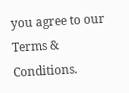you agree to our Terms & Conditions.